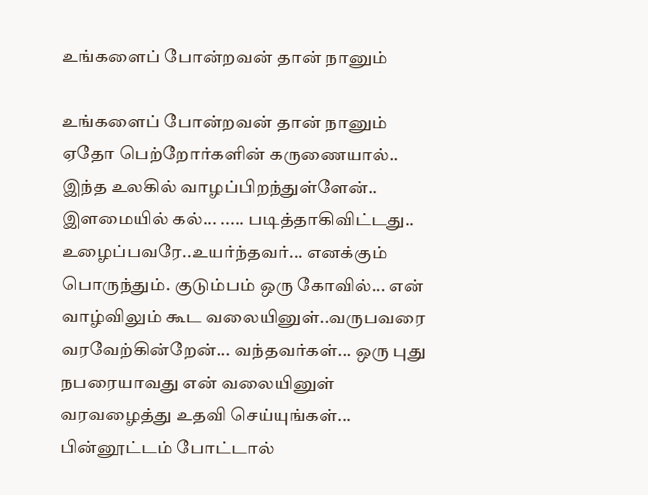உங்களைப் போன்றவன் தான் நானும்

உங்களைப் போன்றவன் தான் நானும் ஏதோ பெற்றோர்களின் கருணையால்.. இந்த உலகில் வாழப்பிறந்துள்ளேன்.. இளமையில் கல்... ..... படித்தாகிவிட்டது.. உழைப்பவரே..உயர்ந்தவர்... எனக்கும் பொருந்தும். குடும்பம் ஒரு கோவில்... என் வாழ்விலும் கூட வலையினுள்..வருபவரை வரவேற்கின்றேன்... வந்தவர்கள்... ஒரு புது நபரையாவது என் வலையினுள் வரவழைத்து உதவி செய்யுங்கள்... பின்னூட்டம் போட்டால்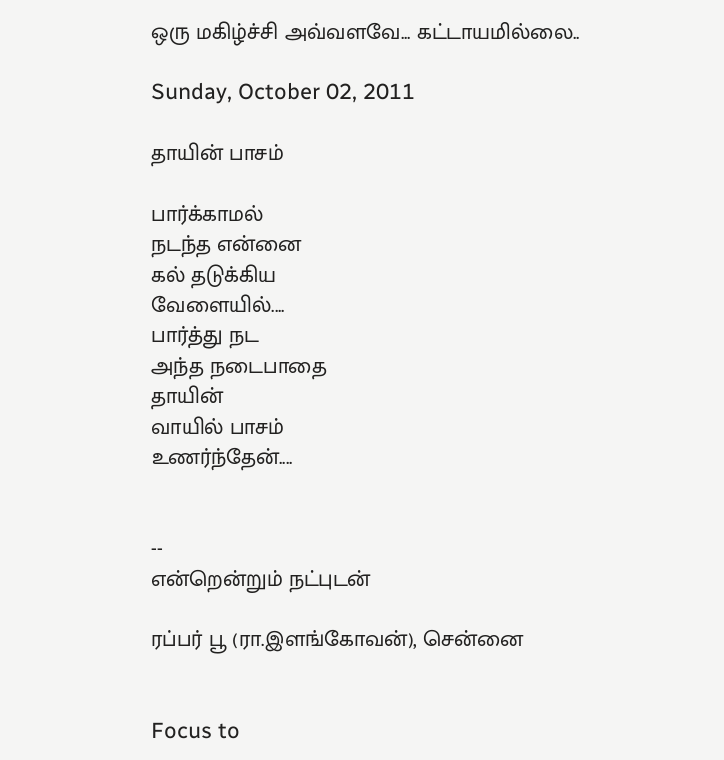ஒரு மகிழ்ச்சி அவ்வளவே... கட்டாயமில்லை..

Sunday, October 02, 2011

தாயின் பாசம்

பார்க்காமல்
நடந்த என்னை
கல் தடுக்கிய
வேளையில்....
பார்த்து நட
அந்த நடைபாதை
தாயின்
வாயில் பாசம்
உணர்ந்தேன்....


--
என்றென்றும் நட்புடன்

ரப்பர் பூ (ரா.இளங்கோவன்), சென்னை


Focus to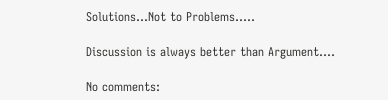Solutions...Not to Problems.....

Discussion is always better than Argument....

No comments: